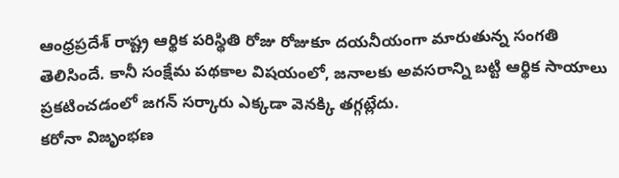ఆంధ్రప్రదేశ్ రాష్ట్ర ఆర్థిక పరిస్థితి రోజు రోజుకూ దయనీయంగా మారుతున్న సంగతి తెలిసిందే. కానీ సంక్షేమ పథకాల విషయంలో, జనాలకు అవసరాన్ని బట్టి ఆర్థిక సాయాలు ప్రకటించడంలో జగన్ సర్కారు ఎక్కడా వెనక్కి తగ్గట్లేదు.
కరోనా విజృంభణ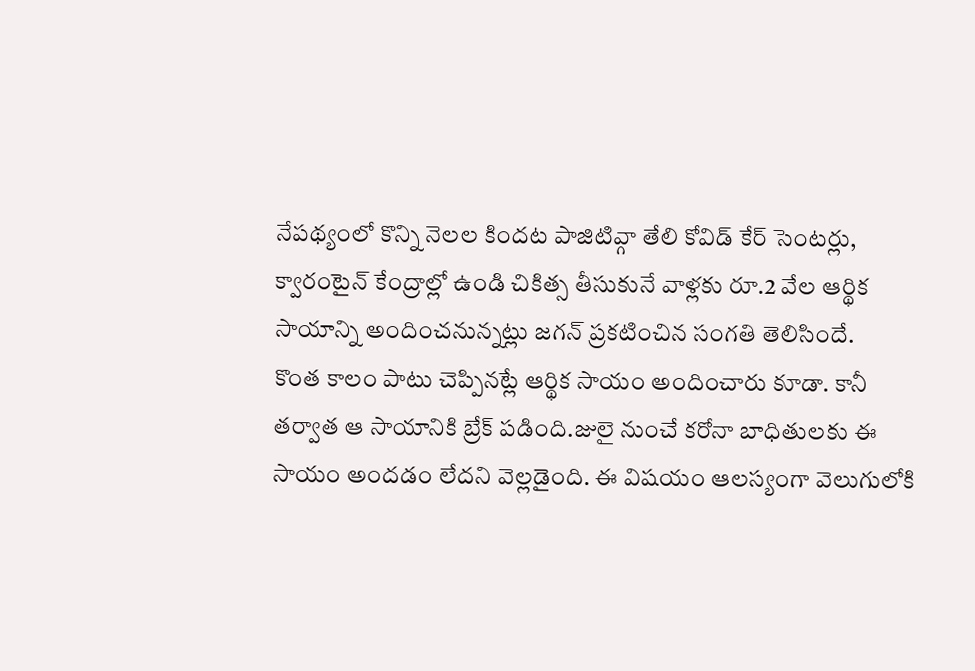నేపథ్యంలో కొన్ని నెలల కిందట పాజిటివ్గా తేలి కోవిడ్ కేర్ సెంటర్లు, క్వారంటైన్ కేంద్రాల్లో ఉండి చికిత్స తీసుకునే వాళ్లకు రూ.2 వేల ఆర్థిక సాయాన్ని అందించనున్నట్లు జగన్ ప్రకటించిన సంగతి తెలిసిందే.
కొంత కాలం పాటు చెప్పినట్లే ఆర్థిక సాయం అందించారు కూడా. కానీ తర్వాత ఆ సాయానికి బ్రేక్ పడింది.జులై నుంచే కరోనా బాధితులకు ఈ సాయం అందడం లేదని వెల్లడైంది. ఈ విషయం ఆలస్యంగా వెలుగులోకి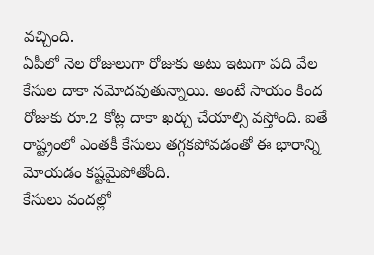వచ్చింది.
ఏపీలో నెల రోజులుగా రోజుకు అటు ఇటుగా పది వేల కేసుల దాకా నమోదవుతున్నాయి. అంటే సాయం కింద రోజుకు రూ.2 కోట్ల దాకా ఖర్చు చేయాల్సి వస్తోంది. ఐతే రాష్ట్రంలో ఎంతకీ కేసులు తగ్గకపోవడంతో ఈ భారాన్ని మోయడం కష్టమైపోతోంది.
కేసులు వందల్లో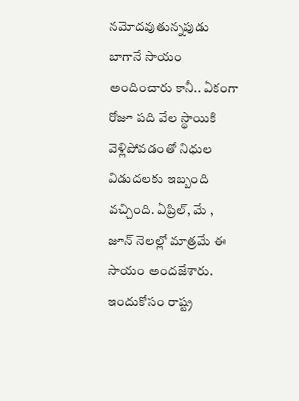నమోదవుతున్నపుడు బాగానే సాయం అందించారు కానీ.. ఏకంగా రోజూ పది వేల స్థాయికి వెళ్లిపోవడంతో నిధుల విడుదలకు ఇబ్బంది వచ్చింది. ఏప్రిల్, మే , జూన్ నెలల్లో మాత్రమే ఈ సాయం అందజేశారు. ఇందుకోసం రాష్ట్ర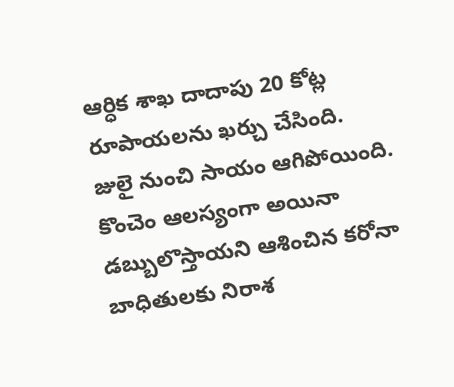ఆర్ధిక శాఖ దాదాపు 20 కోట్ల రూపాయలను ఖర్చు చేసింది.
జులై నుంచి సాయం ఆగిపోయింది. కొంచెం ఆలస్యంగా అయినా డబ్బులొస్తాయని ఆశించిన కరోనా బాధితులకు నిరాశ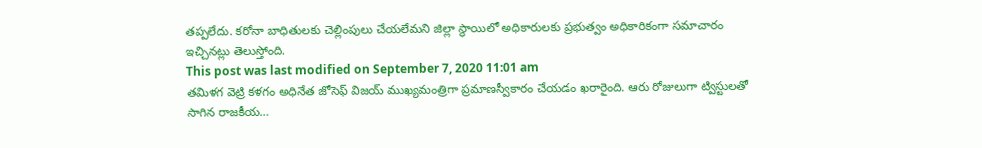తప్పలేదు. కరోనా బాధితులకు చెల్లింపులు చేయలేమని జిల్లా స్థాయిలో అధికారులకు ప్రభుత్వం అధికారికంగా సమాచారం ఇచ్చినట్లు తెలుస్తోంది.
This post was last modified on September 7, 2020 11:01 am
తమిళగ వెట్రి కళగం అధినేత జోసెఫ్ విజయ్ ముఖ్యమంత్రిగా ప్రమాణస్వీకారం చేయడం ఖరారైంది. ఆరు రోజులుగా ట్విస్టులతో సాగిన రాజకీయ…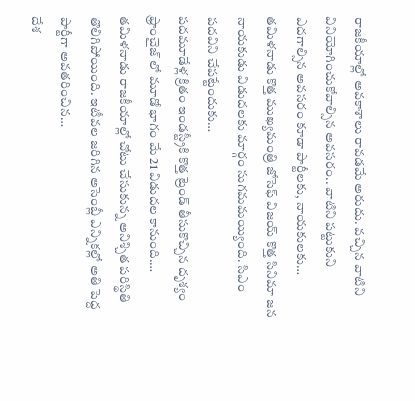రాజకీయాల్లో అవకాశాలు రావడమే అరుదు. వచ్చిన వాటిని వినియోగించుకోవాల్సిన అవసరం.. వాటిని పట్టుకుని ఎదగాల్సిన అవసరం కూడా పార్టీలకు, నాయకులకు…
తమిళనాడు కొత్త ముఖ్యమంత్రి జోసెఫ్ విజయ్ కొత్త సినిమా జన నాయకుడు విడుదలకు మార్గం సుగమమయ్యింది. సిఎం పదవిని చేపట్టేందుకు…
పదమూడేళ్ల క్రితం ఇండస్ట్రీకి కొత్త ట్రెండ్ తీసుకొచ్చిన దృశ్యం ఫ్రాంచైజ్ లో మూడో భాగం మే 21 విడుదల కానుంది.…
తమిళనాడు రాజకీయాల్లో చోటు చేసుకున్న అనిశ్చిత పరిస్థితి తొలిగిపోయింది. ఇటీవల జరిగిన అసెంబ్లీ ఎన్నికల్లో అతి పెద్ద పార్టీగా అవతరించిన…
దేశ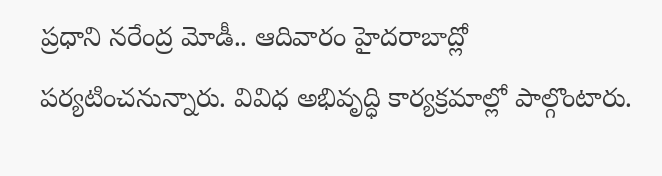ప్రధాని నరేంద్ర మోడీ.. ఆదివారం హైదరాబాద్లో పర్యటించనున్నారు. వివిధ అభివృద్ధి కార్యక్రమాల్లో పాల్గొంటారు.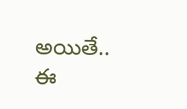అయితే.. ఈ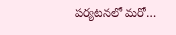పర్యటనలో మరో…